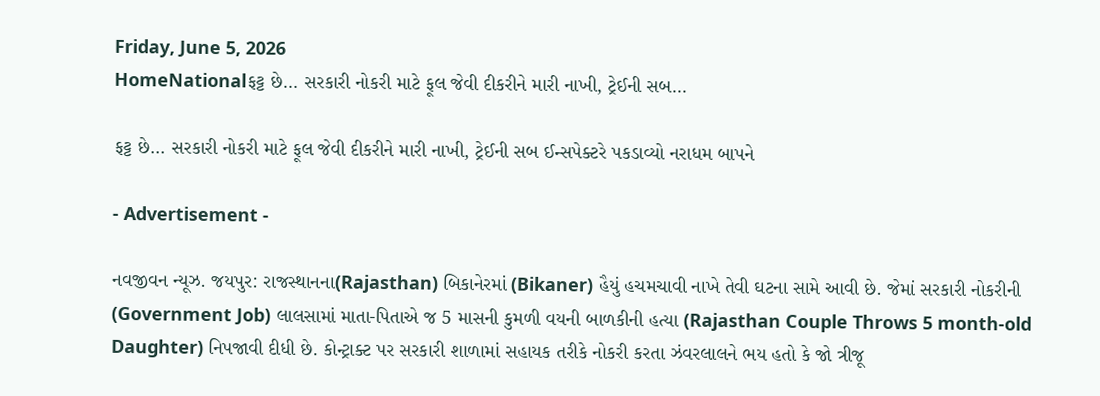Friday, June 5, 2026
HomeNationalફટ્ટ છે… સરકારી નોકરી માટે ફૂલ જેવી દીકરીને મારી નાખી, ટ્રેઈની સબ...

ફટ્ટ છે… સરકારી નોકરી માટે ફૂલ જેવી દીકરીને મારી નાખી, ટ્રેઈની સબ ઈન્સપેક્ટરે પકડાવ્યો નરાધમ બાપને

- Advertisement -

નવજીવન ન્યૂઝ. જયપુર: રાજસ્થાનના(Rajasthan) બિકાનેરમાં (Bikaner) હૈયું હચમચાવી નાખે તેવી ઘટના સામે આવી છે. જેમાં સરકારી નોકરીની (Government Job) લાલસામાં માતા-પિતાએ જ 5 માસની કુમળી વયની બાળકીની હત્યા (Rajasthan Couple Throws 5 month-old Daughter) નિપજાવી દીધી છે. કોન્ટ્રાક્ટ પર સરકારી શાળામાં સહાયક તરીકે નોકરી કરતા ઝંવરલાલને ભય હતો કે જો ત્રીજૂ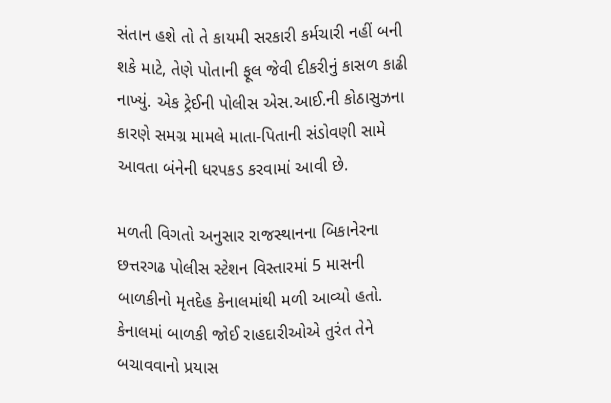સંતાન હશે તો તે કાયમી સરકારી કર્મચારી નહીં બની શકે માટે, તેણે પોતાની ફૂલ જેવી દીકરીનું કાસળ કાઢી નાખ્યું. એક ટ્રેઈની પોલીસ એસ.આઈ.ની કોઠાસુઝના કારણે સમગ્ર મામલે માતા-પિતાની સંડોવણી સામે આવતા બંનેની ધરપકડ કરવામાં આવી છે.

મળતી વિગતો અનુસાર રાજસ્થાનના બિકાનેરના છત્તરગઢ પોલીસ સ્ટેશન વિસ્તારમાં 5 માસની બાળકીનો મૃતદેહ કેનાલમાંથી મળી આવ્યો હતો. કેનાલમાં બાળકી જોઈ રાહદારીઓએ તુરંત તેને બચાવવાનો પ્રયાસ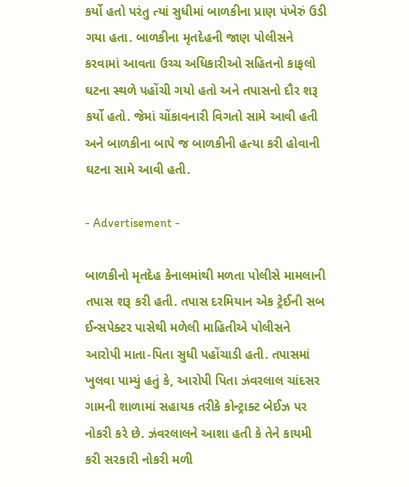કર્યો હતો પરંતુ ત્યાં સુધીમાં બાળકીના પ્રાણ પંખેરું ઉડી ગયા હતા. બાળકીના મૃતદેહની જાણ પોલીસને કરવામાં આવતા ઉચ્ચ અધિકારીઓ સહિતનો કાફલો ઘટના સ્થળે પહોંચી ગયો હતો અને તપાસનો દૌર શરૂ કર્યો હતો. જેમાં ચોંકાવનારી વિગતો સામે આવી હતી અને બાળકીના બાપે જ બાળકીની હત્યા કરી હોવાની ઘટના સામે આવી હતી.

- Advertisement -

બાળકીનો મૃતદેહ કેનાલમાંથી મળતા પોલીસે મામલાની તપાસ શરૂ કરી હતી. તપાસ દરમિયાન એક ટ્રેઈની સબ ઈન્સપેક્ટર પાસેથી મળેલી માહિતીએ પોલીસને આરોપી માતા-પિતા સુધી પહોંચાડી હતી. તપાસમાં ખુલવા પામ્યું હતું કે, આરોપી પિતા ઝંવરલાલ ચાંદસર ગામની શાળામાં સહાયક તરીકે કોન્ટ્રાક્ટ બેઈઝ પર નોકરી કરે છે. ઝંવરલાલને આશા હતી કે તેને કાયમી કરી સરકારી નોકરી મળી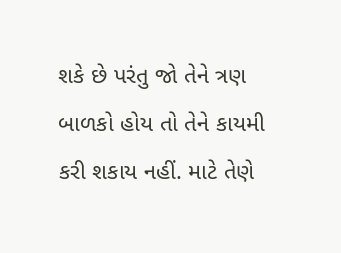શકે છે પરંતુ જો તેને ત્રણ બાળકો હોય તો તેને કાયમી કરી શકાય નહીં. માટે તેણે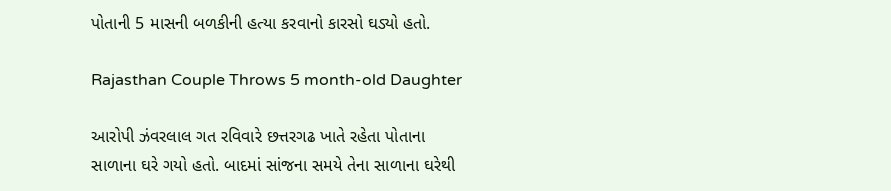પોતાની 5 માસની બળકીની હત્યા કરવાનો કારસો ઘડ્યો હતો.

Rajasthan Couple Throws 5 month-old Daughter

આરોપી ઝંવરલાલ ગત રવિવારે છત્તરગઢ ખાતે રહેતા પોતાના સાળાના ઘરે ગયો હતો. બાદમાં સાંજના સમયે તેના સાળાના ઘરેથી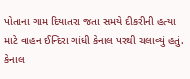પોતાના ગામ દિયાતરા જતા સમયે દીકરીની હત્યા માટે વાહન ઈન્દિરા ગાંધી કેનાલ પરથી ચલાવ્યું હતું. કેનાલ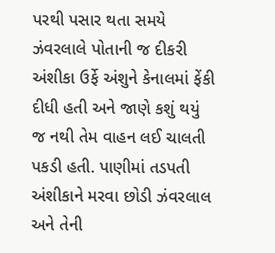પરથી પસાર થતા સમયે ઝંવરલાલે પોતાની જ દીકરી અંશીકા ઉર્ફે અંશુને કેનાલમાં ફેંકી દીધી હતી અને જાણે કશું થયું જ નથી તેમ વાહન લઈ ચાલતી પકડી હતી. પાણીમાં તડપતી અંશીકાને મરવા છોડી ઝંવરલાલ અને તેની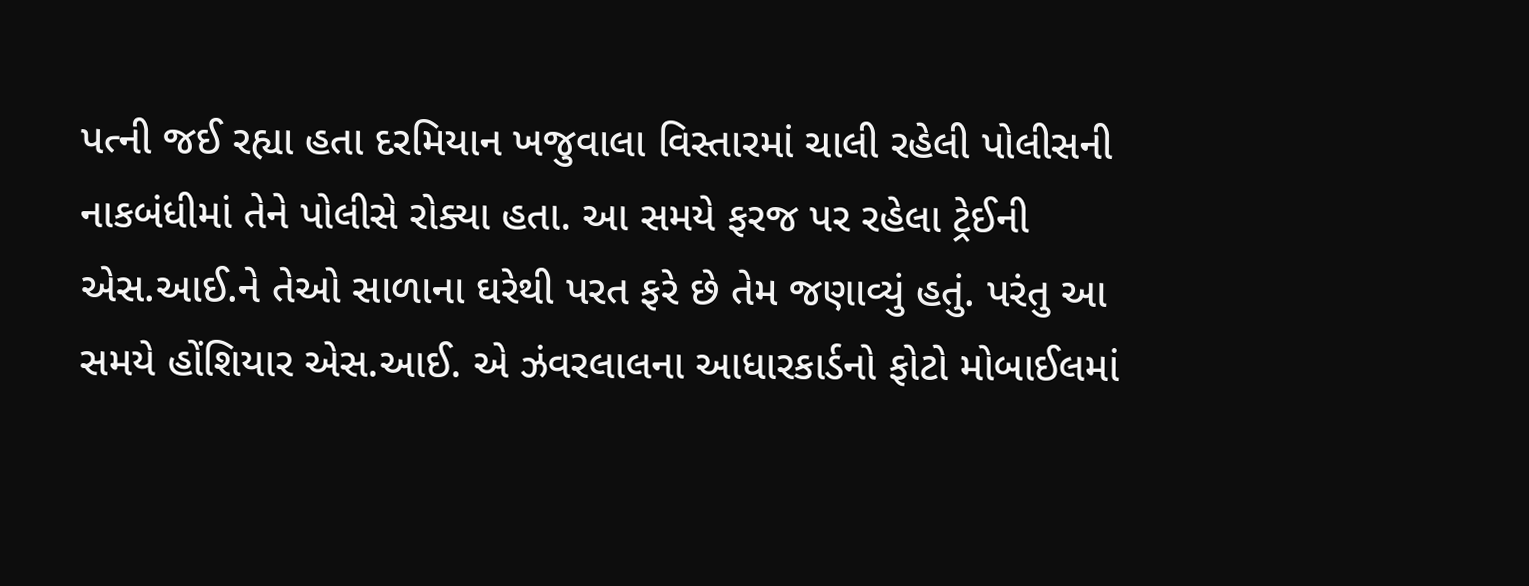પત્ની જઈ રહ્યા હતા દરમિયાન ખજુવાલા વિસ્તારમાં ચાલી રહેલી પોલીસની નાકબંધીમાં તેને પોલીસે રોક્યા હતા. આ સમયે ફરજ પર રહેલા ટ્રેઈની એસ.આઈ.ને તેઓ સાળાના ઘરેથી પરત ફરે છે તેમ જણાવ્યું હતું. પરંતુ આ સમયે હોંશિયાર એસ.આઈ. એ ઝંવરલાલના આધારકાર્ડનો ફોટો મોબાઈલમાં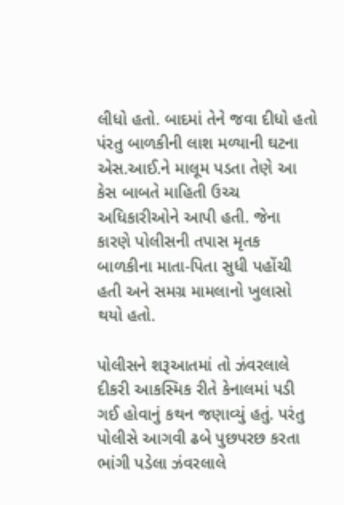લીધો હતો. બાદમાં તેને જવા દીધો હતો પંરતુ બાળકીની લાશ મળ્યાની ઘટના એસ.આઈ.ને માલૂમ પડતા તેણે આ કેસ બાબતે માહિતી ઉચ્ચ અધિકારીઓને આપી હતી. જેના કારણે પોલીસની તપાસ મૃતક બાળકીના માતા-પિતા સુધી પહોંચી હતી અને સમગ્ર મામલાનો ખુલાસો થયો હતો.

પોલીસને શરૂઆતમાં તો ઝંવરલાલે દીકરી આકસ્મિક રીતે કેનાલમાં પડી ગઈ હોવાનું કથન જણાવ્યું હતું. પરંતુ પોલીસે આગવી ઢબે પુછપરછ કરતા ભાંગી પડેલા ઝંવરલાલે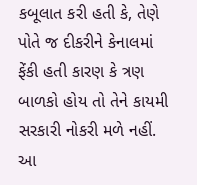કબૂલાત કરી હતી કે, તેણે પોતે જ દીકરીને કેનાલમાં ફેંકી હતી કારણ કે ત્રણ બાળકો હોય તો તેને કાયમી સરકારી નોકરી મળે નહીં. આ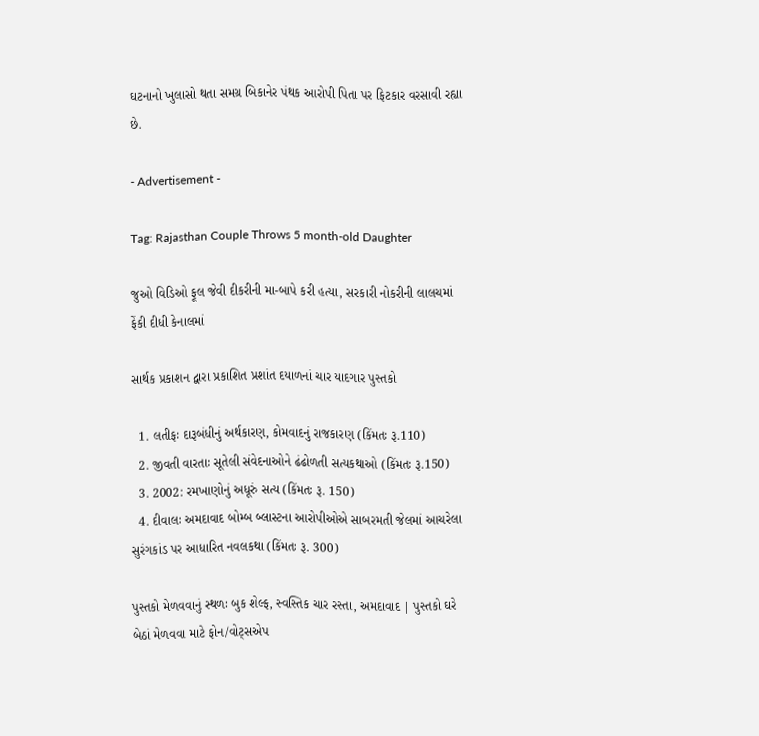ઘટનાનો ખુલાસો થતા સમગ્ર બિકાનેર પંથક આરોપી પિતા પર ફિટકાર વરસાવી રહ્યા છે.

- Advertisement -

Tag: Rajasthan Couple Throws 5 month-old Daughter

જુઓ વિડિઓ ફૂલ જેવી દીકરીની મા-બાપે કરી હત્યા, સરકારી નોકરીની લાલચમાં ફેંકી દીધી કેનાલમાં

સાર્થક પ્રકાશન દ્વારા પ્રકાશિત પ્રશાંત દયાળનાં ચાર યાદગાર પુસ્તકો

  1. લતીફઃ દારૂબંધીનું અર્થકારણ, કોમવાદનું રાજકારણ (કિંમતઃ રૂ.110)
  2. જીવતી વારતાઃ સૂતેલી સંવેદનાઓને ઢંઢોળતી સત્યકથાઓ (કિંમતઃ રૂ.150)
  3. 2002: રમખાણોનું અધૂરું સત્ય (કિંમતઃ રૂ. 150)
  4. દીવાલઃ અમદાવાદ બોમ્બ બ્લાસ્ટના આરોપીઓએ સાબરમતી જેલમાં આચરેલા સુરંગકાંડ પર આધારિત નવલકથા (કિંમતઃ રૂ. 300)

પુસ્તકો મેળવવાનું સ્થળઃ બુક શેલ્ફ, સ્વસ્તિક ચાર રસ્તા, અમદાવાદ | પુસ્તકો ઘરે બેઠાં મેળવવા માટે ફોન/વોટ્સએપ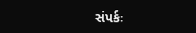સંપર્કઃ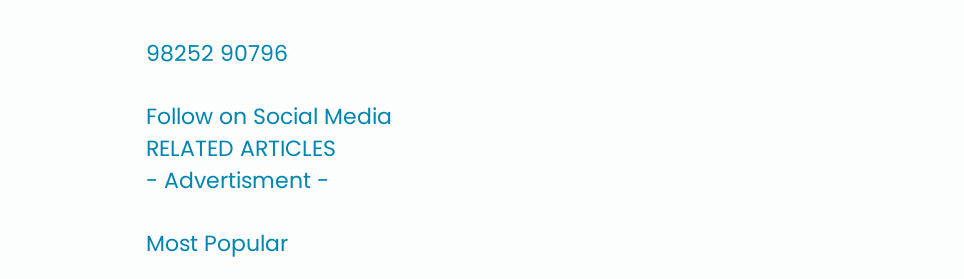98252 90796

Follow on Social Media
RELATED ARTICLES
- Advertisment -

Most Popular